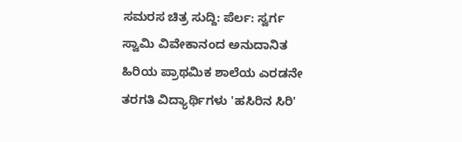ಸಮರಸ ಚಿತ್ರ ಸುದ್ದಿ: ಪೆರ್ಲ: ಸ್ವರ್ಗ ಸ್ವಾಮಿ ವಿವೇಕಾನಂದ ಅನುದಾನಿತ ಹಿರಿಯ ಪ್ರಾಥಮಿಕ ಶಾಲೆಯ ಎರಡನೇ ತರಗತಿ ವಿದ್ಯಾರ್ಥಿಗಳು 'ಹಸಿರಿನ ಸಿರಿ'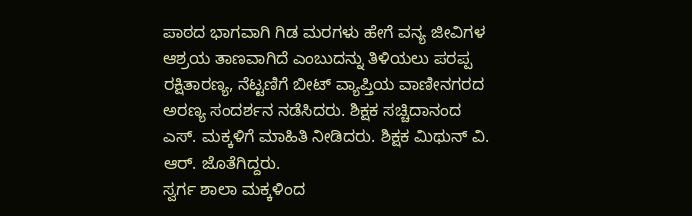ಪಾಠದ ಭಾಗವಾಗಿ ಗಿಡ ಮರಗಳು ಹೇಗೆ ವನ್ಯ ಜೀವಿಗಳ ಆಶ್ರಯ ತಾಣವಾಗಿದೆ ಎಂಬುದನ್ನು ತಿಳಿಯಲು ಪರಪ್ಪ ರಕ್ಷಿತಾರಣ್ಯ, ನೆಟ್ಟಣಿಗೆ ಬೀಟ್ ವ್ಯಾಪ್ತಿಯ ವಾಣೀನಗರದ ಅರಣ್ಯ ಸಂದರ್ಶನ ನಡೆಸಿದರು. ಶಿಕ್ಷಕ ಸಚ್ಚಿದಾನಂದ ಎಸ್. ಮಕ್ಕಳಿಗೆ ಮಾಹಿತಿ ನೀಡಿದರು. ಶಿಕ್ಷಕ ಮಿಥುನ್ ವಿ. ಆರ್. ಜೊತೆಗಿದ್ದರು.
ಸ್ವರ್ಗ ಶಾಲಾ ಮಕ್ಕಳಿಂದ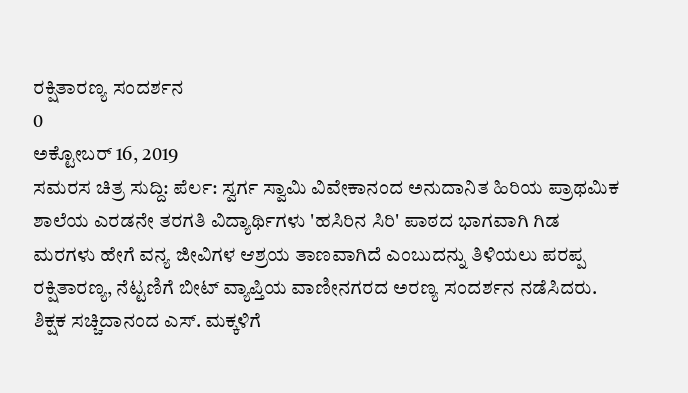ರಕ್ಷಿತಾರಣ್ಯ ಸಂದರ್ಶನ
0
ಅಕ್ಟೋಬರ್ 16, 2019
ಸಮರಸ ಚಿತ್ರ ಸುದ್ದಿ: ಪೆರ್ಲ: ಸ್ವರ್ಗ ಸ್ವಾಮಿ ವಿವೇಕಾನಂದ ಅನುದಾನಿತ ಹಿರಿಯ ಪ್ರಾಥಮಿಕ ಶಾಲೆಯ ಎರಡನೇ ತರಗತಿ ವಿದ್ಯಾರ್ಥಿಗಳು 'ಹಸಿರಿನ ಸಿರಿ' ಪಾಠದ ಭಾಗವಾಗಿ ಗಿಡ ಮರಗಳು ಹೇಗೆ ವನ್ಯ ಜೀವಿಗಳ ಆಶ್ರಯ ತಾಣವಾಗಿದೆ ಎಂಬುದನ್ನು ತಿಳಿಯಲು ಪರಪ್ಪ ರಕ್ಷಿತಾರಣ್ಯ, ನೆಟ್ಟಣಿಗೆ ಬೀಟ್ ವ್ಯಾಪ್ತಿಯ ವಾಣೀನಗರದ ಅರಣ್ಯ ಸಂದರ್ಶನ ನಡೆಸಿದರು. ಶಿಕ್ಷಕ ಸಚ್ಚಿದಾನಂದ ಎಸ್. ಮಕ್ಕಳಿಗೆ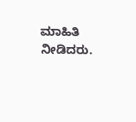ಮಾಹಿತಿ ನೀಡಿದರು.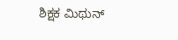ಶಿಕ್ಷಕ ಮಿಥುನ್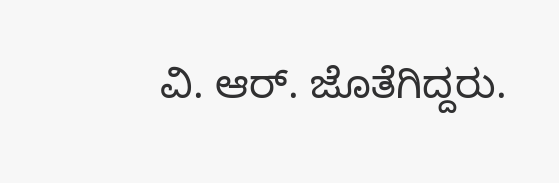ವಿ. ಆರ್. ಜೊತೆಗಿದ್ದರು.